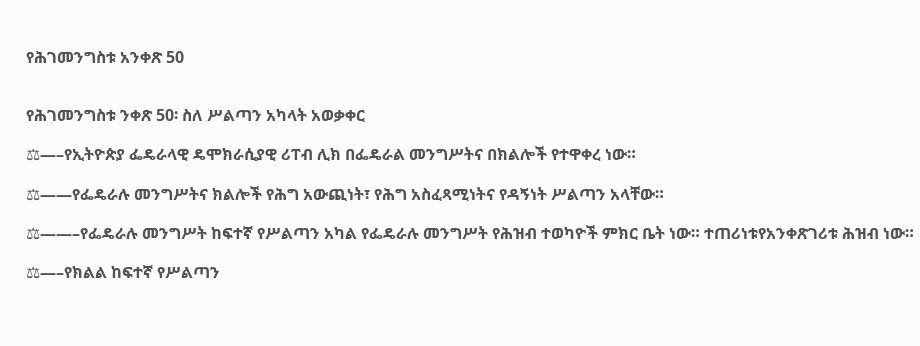የሕገመንግስቱ አንቀጽ 50


የሕገመንግስቱ ንቀጽ 50፡ ስለ ሥልጣን አካላት አወቃቀር

⚖—–የኢትዮጵያ ፌዴራላዊ ዴሞክራሲያዊ ሪፐብ ሊክ በፌዴራል መንግሥትና በክልሎች የተዋቀረ ነው።

⚖——የፌዴራሉ መንግሥትና ክልሎች የሕግ አውጪነት፣ የሕግ አስፈጻሚነትና የዳኝነት ሥልጣን አላቸው።

⚖——–የፌዴራሉ መንግሥት ከፍተኛ የሥልጣን አካል የፌዴራሉ መንግሥት የሕዝብ ተወካዮች ምክር ቤት ነው። ተጠሪነቱየአንቀጽገሪቱ ሕዝብ ነው።

⚖—–የክልል ከፍተኛ የሥልጣን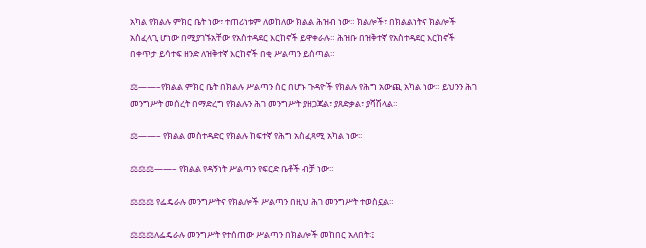አካል የክልሉ ምክር ቤት ነው፣ ተጠሪነቱም ለወከለው ክልል ሕዝብ ነው። ክልሎች፣ በክልልነትና ክልሎች አስፈላጊ ሆነው በሚያገኙአቸው የአስተዳደር እርከኖች ይዋቀራሉ። ሕዝቡ በዝቅተኛ የአስተዳደር እርከኖች በቀጥታ ይሳተፍ ዘንድ ለዝቅተኛ እርከኖች በቂ ሥልጣን ይሰጣል።

⚖——–የክልል ምክር ቤት በክልሉ ሥልጣን ስር በሆኑ ጉዳዮች የክልሉ የሕግ አውጪ አካል ነው። ይህንን ሕገ መንግሥት መሰረት በማድረግ የክልሉን ሕገ መንግሥት ያዘጋጃል፣ ያጸድቃል፣ ያሻሽላል።

⚖——– የክልል መስተዳድር የክልሉ ከፍተኛ የሕግ አስፈጻሚ አካል ነው።

⚖⚖⚖——– የክልል የዳኝነት ሥልጣን የፍርድ ቤቶች ብቻ ነው።

⚖⚖⚖ የፌዴራሉ መንግሥትና የክልሎች ሥልጣን በዚህ ሕገ መንግሥት ተወስኗል።

⚖⚖⚖ለፌዴራሉ መንግሥት የተሰጠው ሥልጣን በክልሎች መከበር አለበት፡፤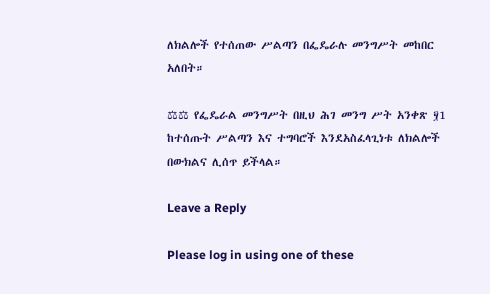ለክልሎች የተሰጠው ሥልጣን በፌዴራሉ መንግሥት መከበር አለበት።

⚖⚖ የፌዴራል መንግሥት በዚህ ሕገ መንግ ሥት አንቀጽ ፶1 ከተሰጡት ሥልጣን እና ተግባሮች እንደአስፈላጊነቱ ለክልሎች በውክልና ሊሰጥ ይችላል።

Leave a Reply

Please log in using one of these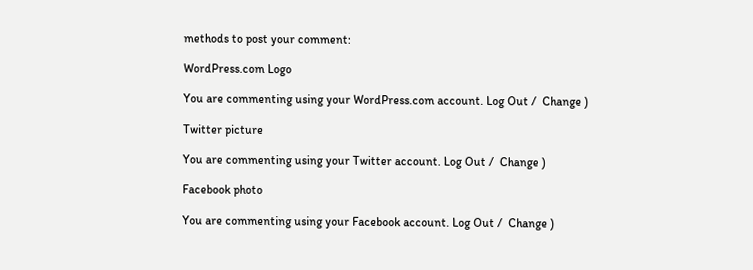methods to post your comment:

WordPress.com Logo

You are commenting using your WordPress.com account. Log Out /  Change )

Twitter picture

You are commenting using your Twitter account. Log Out /  Change )

Facebook photo

You are commenting using your Facebook account. Log Out /  Change )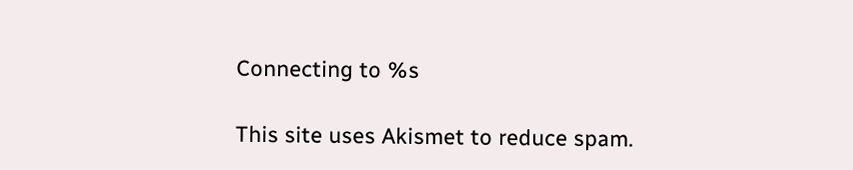Connecting to %s

This site uses Akismet to reduce spam.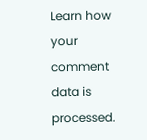Learn how your comment data is processed.